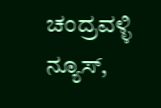ಚಂದ್ರವಳ್ಳಿ ನ್ಯೂಸ್,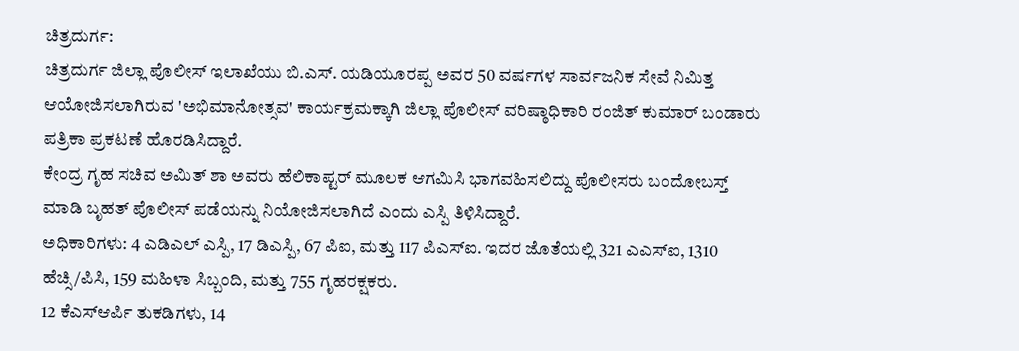ಚಿತ್ರದುರ್ಗ:
ಚಿತ್ರದುರ್ಗ ಜಿಲ್ಲಾ ಪೊಲೀಸ್ ಇಲಾಖೆಯು ಬಿ.ಎಸ್. ಯಡಿಯೂರಪ್ಪ ಅವರ 50 ವರ್ಷಗಳ ಸಾರ್ವಜನಿಕ ಸೇವೆ ನಿಮಿತ್ತ ಆಯೋಜಿಸಲಾಗಿರುವ 'ಅಭಿಮಾನೋತ್ಸವ' ಕಾರ್ಯಕ್ರಮಕ್ಕಾಗಿ ಜಿಲ್ಲಾ ಪೊಲೀಸ್ ವರಿಷ್ಠಾಧಿಕಾರಿ ರಂಜಿತ್ ಕುಮಾರ್ ಬಂಡಾರು ಪತ್ರಿಕಾ ಪ್ರಕಟಣೆ ಹೊರಡಿಸಿದ್ದಾರೆ.
ಕೇಂದ್ರ ಗೃಹ ಸಚಿವ ಅಮಿತ್ ಶಾ ಅವರು ಹೆಲಿಕಾಪ್ಟರ್ ಮೂಲಕ ಆಗಮಿಸಿ ಭಾಗವಹಿಸಲಿದ್ದು ಪೊಲೀಸರು ಬಂದೋಬಸ್ತ್ ಮಾಡಿ ಬೃಹತ್ ಪೊಲೀಸ್ ಪಡೆಯನ್ನು ನಿಯೋಜಿಸಲಾಗಿದೆ ಎಂದು ಎಸ್ಪಿ ತಿಳಿಸಿದ್ದಾರೆ.
ಅಧಿಕಾರಿಗಳು: 4 ಎಡಿಎಲ್ ಎಸ್ಪಿ, 17 ಡಿಎಸ್ಪಿ, 67 ಪಿಐ, ಮತ್ತು 117 ಪಿಎಸ್ಐ. ಇದರ ಜೊತೆಯಲ್ಲಿ 321 ಎಎಸ್ಐ, 1310 ಹೆಚ್ಸಿ/ಪಿಸಿ, 159 ಮಹಿಳಾ ಸಿಬ್ಬಂದಿ, ಮತ್ತು 755 ಗೃಹರಕ್ಷಕರು.
12 ಕೆಎಸ್ಆರ್ಪಿ ತುಕಡಿಗಳು, 14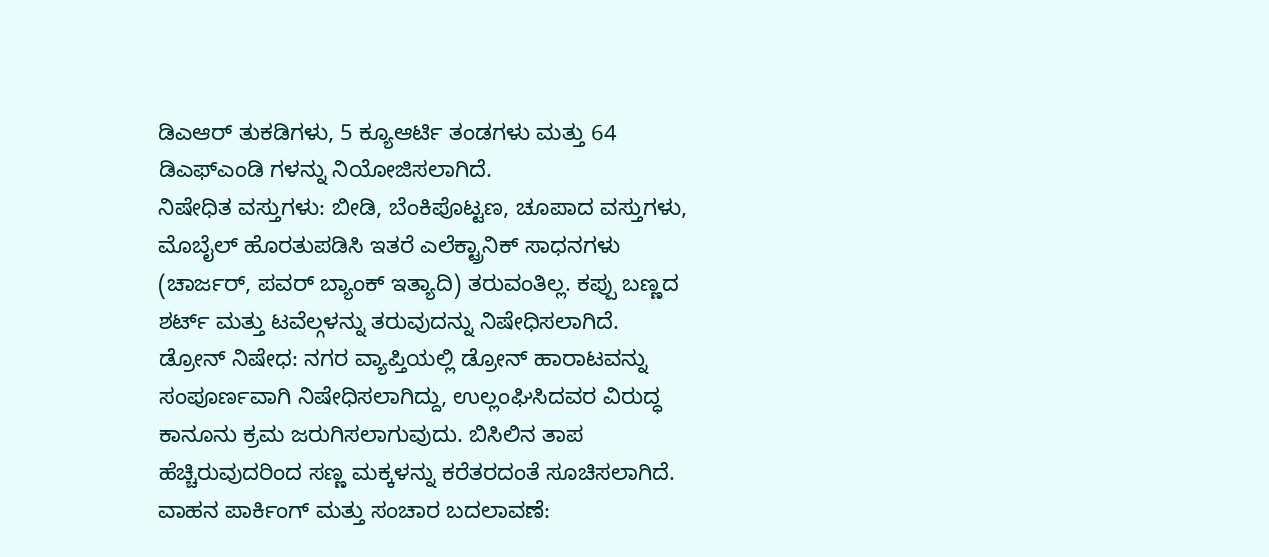ಡಿಎಆರ್ ತುಕಡಿಗಳು, 5 ಕ್ಯೂಆರ್ಟಿ ತಂಡಗಳು ಮತ್ತು 64 ಡಿಎಫ್ಎಂಡಿ ಗಳನ್ನು ನಿಯೋಜಿಸಲಾಗಿದೆ.
ನಿಷೇಧಿತ ವಸ್ತುಗಳು: ಬೀಡಿ, ಬೆಂಕಿಪೊಟ್ಟಣ, ಚೂಪಾದ ವಸ್ತುಗಳು, ಮೊಬೈಲ್ ಹೊರತುಪಡಿಸಿ ಇತರೆ ಎಲೆಕ್ಟ್ರಾನಿಕ್ ಸಾಧನಗಳು (ಚಾರ್ಜರ್, ಪವರ್ ಬ್ಯಾಂಕ್ ಇತ್ಯಾದಿ) ತರುವಂತಿಲ್ಲ. ಕಪ್ಪು ಬಣ್ಣದ ಶರ್ಟ್ ಮತ್ತು ಟವೆಲ್ಗಳನ್ನು ತರುವುದನ್ನು ನಿಷೇಧಿಸಲಾಗಿದೆ.
ಡ್ರೋನ್ ನಿಷೇಧ: ನಗರ ವ್ಯಾಪ್ತಿಯಲ್ಲಿ ಡ್ರೋನ್ ಹಾರಾಟವನ್ನು ಸಂಪೂರ್ಣವಾಗಿ ನಿಷೇಧಿಸಲಾಗಿದ್ದು, ಉಲ್ಲಂಘಿಸಿದವರ ವಿರುದ್ಧ ಕಾನೂನು ಕ್ರಮ ಜರುಗಿಸಲಾಗುವುದು. ಬಿಸಿಲಿನ ತಾಪ ಹೆಚ್ಚಿರುವುದರಿಂದ ಸಣ್ಣ ಮಕ್ಕಳನ್ನು ಕರೆತರದಂತೆ ಸೂಚಿಸಲಾಗಿದೆ.
ವಾಹನ ಪಾರ್ಕಿಂಗ್ ಮತ್ತು ಸಂಚಾರ ಬದಲಾವಣೆ: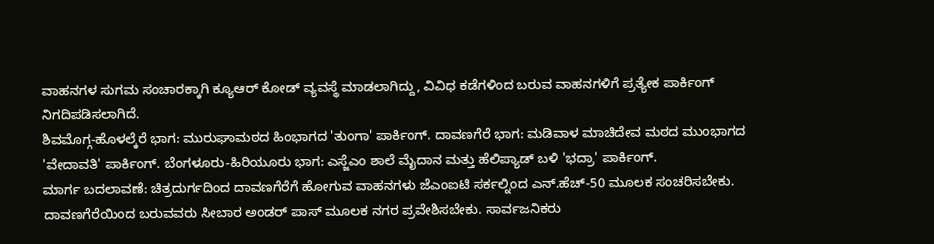ವಾಹನಗಳ ಸುಗಮ ಸಂಚಾರಕ್ಕಾಗಿ ಕ್ಯೂಆರ್ ಕೋಡ್ ವ್ಯವಸ್ಥೆ ಮಾಡಲಾಗಿದ್ದು, ವಿವಿಧ ಕಡೆಗಳಿಂದ ಬರುವ ವಾಹನಗಳಿಗೆ ಪ್ರತ್ಯೇಕ ಪಾರ್ಕಿಂಗ್ ನಿಗದಿಪಡಿಸಲಾಗಿದೆ.
ಶಿವಮೊಗ್ಗ-ಹೊಳಲ್ಕೆರೆ ಭಾಗ: ಮುರುಘಾಮಠದ ಹಿಂಭಾಗದ 'ತುಂಗಾ' ಪಾರ್ಕಿಂಗ್. ದಾವಣಗೆರೆ ಭಾಗ: ಮಡಿವಾಳ ಮಾಚಿದೇವ ಮಠದ ಮುಂಭಾಗದ 'ವೇದಾವತಿ' ಪಾರ್ಕಿಂಗ್. ಬೆಂಗಳೂರು-ಹಿರಿಯೂರು ಭಾಗ: ಎಸ್ಜೆಎಂ ಶಾಲೆ ಮೈದಾನ ಮತ್ತು ಹೆಲಿಪ್ಯಾಡ್ ಬಳಿ 'ಭದ್ರಾ' ಪಾರ್ಕಿಂಗ್.
ಮಾರ್ಗ ಬದಲಾವಣೆ: ಚಿತ್ರದುರ್ಗದಿಂದ ದಾವಣಗೆರೆಗೆ ಹೋಗುವ ವಾಹನಗಳು ಜೆಎಂಐಟಿ ಸರ್ಕಲ್ನಿಂದ ಎನ್.ಹೆಚ್-50 ಮೂಲಕ ಸಂಚರಿಸಬೇಕು. ದಾವಣಗೆರೆಯಿಂದ ಬರುವವರು ಸೀಬಾರ ಅಂಡರ್ ಪಾಸ್ ಮೂಲಕ ನಗರ ಪ್ರವೇಶಿಸಬೇಕು. ಸಾರ್ವಜನಿಕರು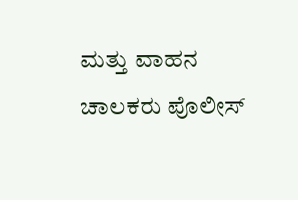ಮತ್ತು ವಾಹನ ಚಾಲಕರು ಪೊಲೀಸ್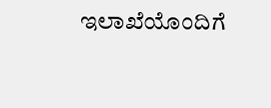ಇಲಾಖೆಯೊಂದಿಗೆ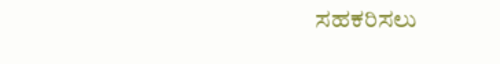ಸಹಕರಿಸಲು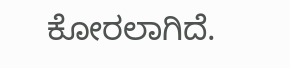ಕೋರಲಾಗಿದೆ.